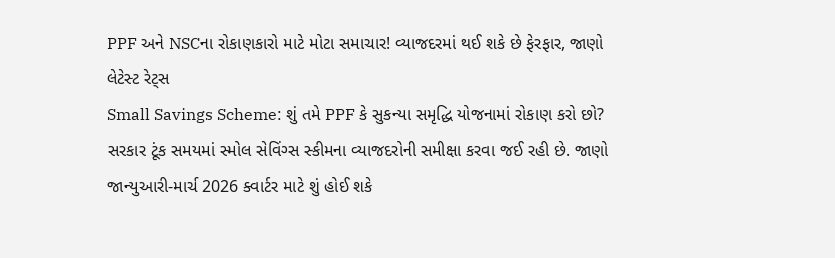PPF અને NSCના રોકાણકારો માટે મોટા સમાચાર! વ્યાજદરમાં થઈ શકે છે ફેરફાર, જાણો લેટેસ્ટ રેટ્સ
Small Savings Scheme: શું તમે PPF કે સુકન્યા સમૃદ્ધિ યોજનામાં રોકાણ કરો છો? સરકાર ટૂંક સમયમાં સ્મોલ સેવિંગ્સ સ્કીમના વ્યાજદરોની સમીક્ષા કરવા જઈ રહી છે. જાણો જાન્યુઆરી-માર્ચ 2026 ક્વાર્ટર માટે શું હોઈ શકે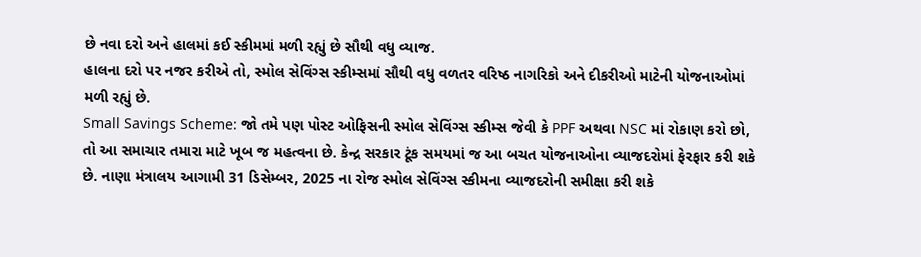છે નવા દરો અને હાલમાં કઈ સ્કીમમાં મળી રહ્યું છે સૌથી વધુ વ્યાજ.
હાલના દરો પર નજર કરીએ તો, સ્મોલ સેવિંગ્સ સ્કીમ્સમાં સૌથી વધુ વળતર વરિષ્ઠ નાગરિકો અને દીકરીઓ માટેની યોજનાઓમાં મળી રહ્યું છે.
Small Savings Scheme: જો તમે પણ પોસ્ટ ઓફિસની સ્મોલ સેવિંગ્સ સ્કીમ્સ જેવી કે PPF અથવા NSC માં રોકાણ કરો છો, તો આ સમાચાર તમારા માટે ખૂબ જ મહત્વના છે. કેન્દ્ર સરકાર ટૂંક સમયમાં જ આ બચત યોજનાઓના વ્યાજદરોમાં ફેરફાર કરી શકે છે. નાણા મંત્રાલય આગામી 31 ડિસેમ્બર, 2025 ના રોજ સ્મોલ સેવિંગ્સ સ્કીમના વ્યાજદરોની સમીક્ષા કરી શકે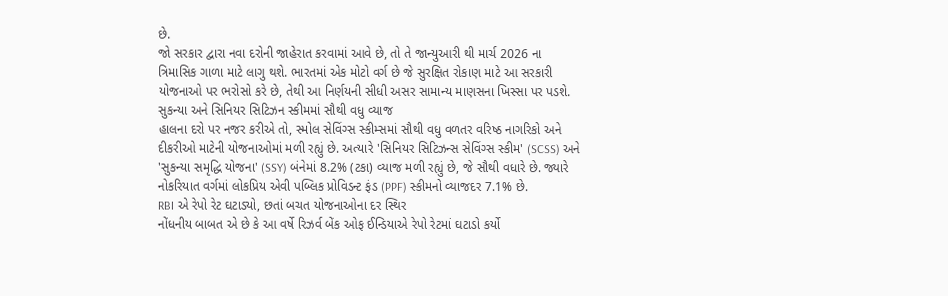છે.
જો સરકાર દ્વારા નવા દરોની જાહેરાત કરવામાં આવે છે, તો તે જાન્યુઆરી થી માર્ચ 2026 ના ત્રિમાસિક ગાળા માટે લાગુ થશે. ભારતમાં એક મોટો વર્ગ છે જે સુરક્ષિત રોકાણ માટે આ સરકારી યોજનાઓ પર ભરોસો કરે છે, તેથી આ નિર્ણયની સીધી અસર સામાન્ય માણસના ખિસ્સા પર પડશે.
સુકન્યા અને સિનિયર સિટિઝન સ્કીમમાં સૌથી વધુ વ્યાજ
હાલના દરો પર નજર કરીએ તો, સ્મોલ સેવિંગ્સ સ્કીમ્સમાં સૌથી વધુ વળતર વરિષ્ઠ નાગરિકો અને દીકરીઓ માટેની યોજનાઓમાં મળી રહ્યું છે. અત્યારે 'સિનિયર સિટિઝન્સ સેવિંગ્સ સ્કીમ' (SCSS) અને 'સુકન્યા સમૃદ્ધિ યોજના' (SSY) બંનેમાં 8.2% (ટકા) વ્યાજ મળી રહ્યું છે, જે સૌથી વધારે છે. જ્યારે નોકરિયાત વર્ગમાં લોકપ્રિય એવી પબ્લિક પ્રોવિડન્ટ ફંડ (PPF) સ્કીમનો વ્યાજદર 7.1% છે.
RBI એ રેપો રેટ ઘટાડ્યો, છતાં બચત યોજનાઓના દર સ્થિર
નોંધનીય બાબત એ છે કે આ વર્ષે રિઝર્વ બેંક ઓફ ઈન્ડિયાએ રેપો રેટમાં ઘટાડો કર્યો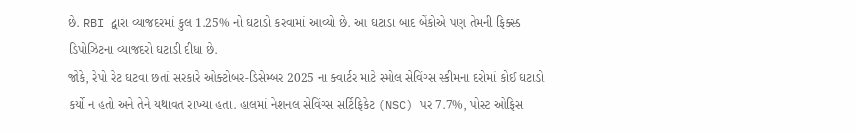છે. RBI દ્વારા વ્યાજદરમાં કુલ 1.25% નો ઘટાડો કરવામાં આવ્યો છે. આ ઘટાડા બાદ બેંકોએ પણ તેમની ફિક્સ્ડ ડિપોઝિટના વ્યાજદરો ઘટાડી દીધા છે.
જોકે, રેપો રેટ ઘટવા છતાં સરકારે ઓક્ટોબર-ડિસેમ્બર 2025 ના ક્વાર્ટર માટે સ્મોલ સેવિંગ્સ સ્કીમના દરોમાં કોઈ ઘટાડો કર્યો ન હતો અને તેને યથાવત રાખ્યા હતા. હાલમાં નેશનલ સેવિંગ્સ સર્ટિફિકેટ (NSC) પર 7.7%, પોસ્ટ ઓફિસ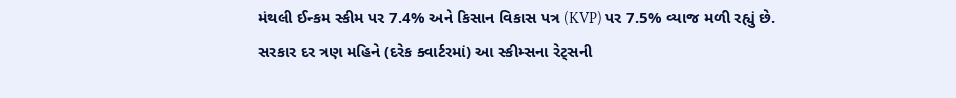મંથલી ઈન્કમ સ્કીમ પર 7.4% અને કિસાન વિકાસ પત્ર (KVP) પર 7.5% વ્યાજ મળી રહ્યું છે.
સરકાર દર ત્રણ મહિને (દરેક ક્વાર્ટરમાં) આ સ્કીમ્સના રેટ્સની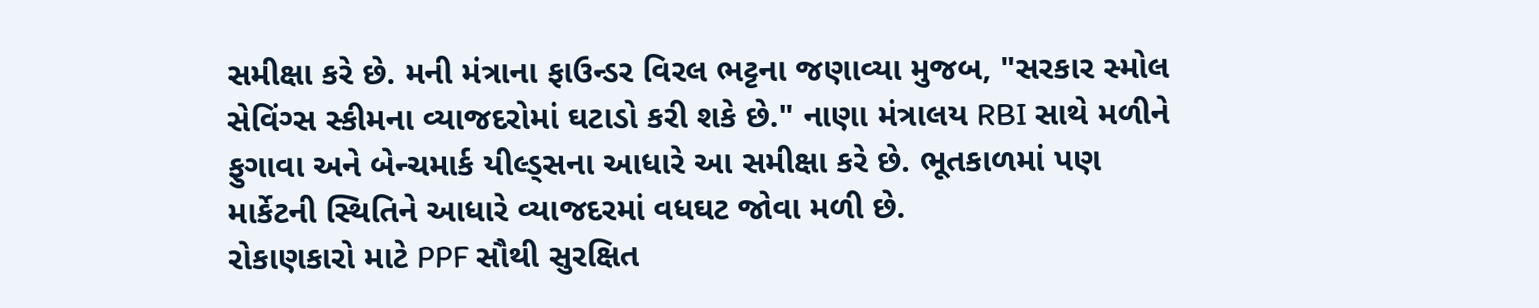સમીક્ષા કરે છે. મની મંત્રાના ફાઉન્ડર વિરલ ભટ્ટના જણાવ્યા મુજબ, "સરકાર સ્મોલ સેવિંગ્સ સ્કીમના વ્યાજદરોમાં ઘટાડો કરી શકે છે." નાણા મંત્રાલય RBI સાથે મળીને ફુગાવા અને બેન્ચમાર્ક યીલ્ડ્સના આધારે આ સમીક્ષા કરે છે. ભૂતકાળમાં પણ માર્કેટની સ્થિતિને આધારે વ્યાજદરમાં વધઘટ જોવા મળી છે.
રોકાણકારો માટે PPF સૌથી સુરક્ષિત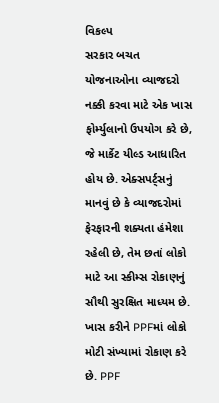વિકલ્પ
સરકાર બચત યોજનાઓના વ્યાજદરો નક્કી કરવા માટે એક ખાસ ફોર્મ્યુલાનો ઉપયોગ કરે છે, જે માર્કેટ યીલ્ડ આધારિત હોય છે. એક્સપર્ટ્સનું માનવું છે કે વ્યાજદરોમાં ફેરફારની શક્યતા હંમેશા રહેલી છે, તેમ છતાં લોકો માટે આ સ્કીમ્સ રોકાણનું સૌથી સુરક્ષિત માધ્યમ છે.
ખાસ કરીને PPFમાં લોકો મોટી સંખ્યામાં રોકાણ કરે છે. PPF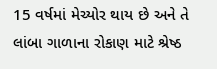15 વર્ષમાં મેચ્યોર થાય છે અને તે લાંબા ગાળાના રોકાણ માટે શ્રેષ્ઠ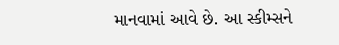માનવામાં આવે છે. આ સ્કીમ્સને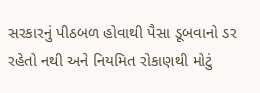સરકારનું પીઠબળ હોવાથી પૈસા ડૂબવાનો ડર રહેતો નથી અને નિયમિત રોકાણથી મોટું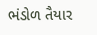ભંડોળ તૈયાર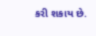કરી શકાય છે.